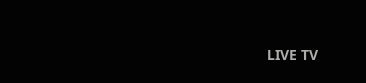LIVE TV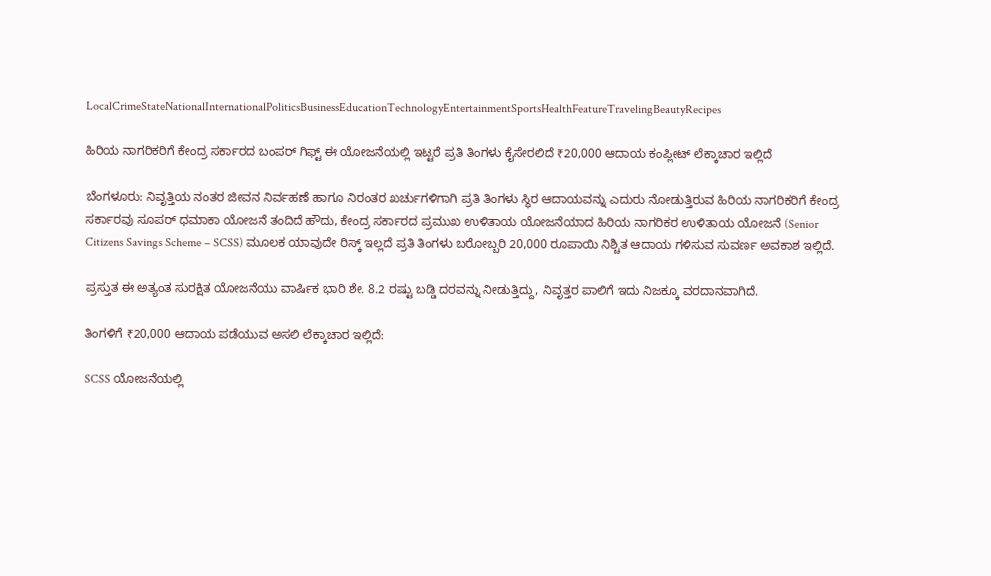LocalCrimeStateNationalInternationalPoliticsBusinessEducationTechnologyEntertainmentSportsHealthFeatureTravelingBeautyRecipes

ಹಿರಿಯ ನಾಗರಿಕರಿಗೆ ಕೇಂದ್ರ ಸರ್ಕಾರದ ಬಂಪರ್ ಗಿಫ್ಟ್ ಈ ಯೋಜನೆಯಲ್ಲಿ ಇಟ್ಟರೆ ಪ್ರತಿ ತಿಂಗಳು ಕೈಸೇರಲಿದೆ ₹20,000 ಆದಾಯ ಕಂಪ್ಲೀಟ್ ಲೆಕ್ಕಾಚಾರ ಇಲ್ಲಿದೆ

ಬೆಂಗಳೂರು: ನಿವೃತ್ತಿಯ ನಂತರ ಜೀವನ ನಿರ್ವಹಣೆ ಹಾಗೂ ನಿರಂತರ ಖರ್ಚುಗಳಿಗಾಗಿ ಪ್ರತಿ ತಿಂಗಳು ಸ್ಥಿರ ಆದಾಯವನ್ನು ಎದುರು ನೋಡುತ್ತಿರುವ ಹಿರಿಯ ನಾಗರಿಕರಿಗೆ ಕೇಂದ್ರ ಸರ್ಕಾರವು ಸೂಪರ್ ಧಮಾಕಾ ಯೋಜನೆ ತಂದಿದೆ ಹೌದು, ಕೇಂದ್ರ ಸರ್ಕಾರದ ಪ್ರಮುಖ ಉಳಿತಾಯ ಯೋಜನೆಯಾದ ಹಿರಿಯ ನಾಗರಿಕರ ಉಳಿತಾಯ ಯೋಜನೆ (Senior Citizens Savings Scheme – SCSS) ಮೂಲಕ ಯಾವುದೇ ರಿಸ್ಕ್ ಇಲ್ಲದೆ ಪ್ರತಿ ತಿಂಗಳು ಬರೋಬ್ಬರಿ 20,000 ರೂಪಾಯಿ ನಿಶ್ಚಿತ ಆದಾಯ ಗಳಿಸುವ ಸುವರ್ಣ ಅವಕಾಶ ಇಲ್ಲಿದೆ.

ಪ್ರಸ್ತುತ ಈ ಅತ್ಯಂತ ಸುರಕ್ಷಿತ ಯೋಜನೆಯು ವಾರ್ಷಿಕ ಭಾರಿ ಶೇ. 8.2 ರಷ್ಟು ಬಡ್ಡಿ ದರವನ್ನು ನೀಡುತ್ತಿದ್ದು, ನಿವೃತ್ತರ ಪಾಲಿಗೆ ಇದು ನಿಜಕ್ಕೂ ವರದಾನವಾಗಿದೆ.

ತಿಂಗಳಿಗೆ ₹20,000 ಆದಾಯ ಪಡೆಯುವ ಅಸಲಿ ಲೆಕ್ಕಾಚಾರ ಇಲ್ಲಿದೆ:

SCSS ಯೋಜನೆಯಲ್ಲಿ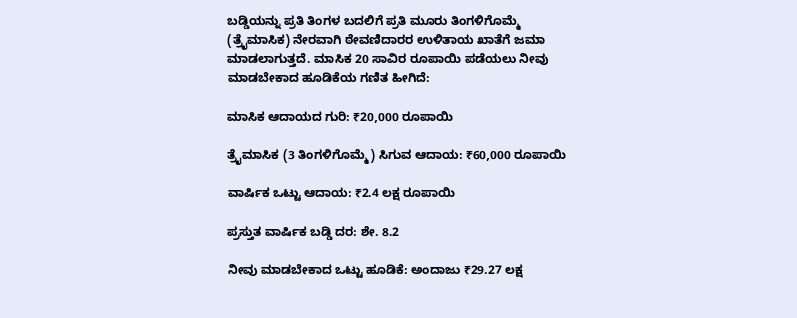ಬಡ್ಡಿಯನ್ನು ಪ್ರತಿ ತಿಂಗಳ ಬದಲಿಗೆ ಪ್ರತಿ ಮೂರು ತಿಂಗಳಿಗೊಮ್ಮೆ (ತ್ರೈಮಾಸಿಕ) ನೇರವಾಗಿ ಠೇವಣಿದಾರರ ಉಳಿತಾಯ ಖಾತೆಗೆ ಜಮಾ ಮಾಡಲಾಗುತ್ತದೆ. ಮಾಸಿಕ 20 ಸಾವಿರ ರೂಪಾಯಿ ಪಡೆಯಲು ನೀವು ಮಾಡಬೇಕಾದ ಹೂಡಿಕೆಯ ಗಣಿತ ಹೀಗಿದೆ:

ಮಾಸಿಕ ಆದಾಯದ ಗುರಿ: ₹20,000 ರೂಪಾಯಿ

ತ್ರೈಮಾಸಿಕ (3 ತಿಂಗಳಿಗೊಮ್ಮೆ) ಸಿಗುವ ಆದಾಯ: ₹60,000 ರೂಪಾಯಿ

ವಾರ್ಷಿಕ ಒಟ್ಟು ಆದಾಯ: ₹2.4 ಲಕ್ಷ ರೂಪಾಯಿ

ಪ್ರಸ್ತುತ ವಾರ್ಷಿಕ ಬಡ್ಡಿ ದರ: ಶೇ. 8.2

ನೀವು ಮಾಡಬೇಕಾದ ಒಟ್ಟು ಹೂಡಿಕೆ: ಅಂದಾಜು ₹29.27 ಲಕ್ಷ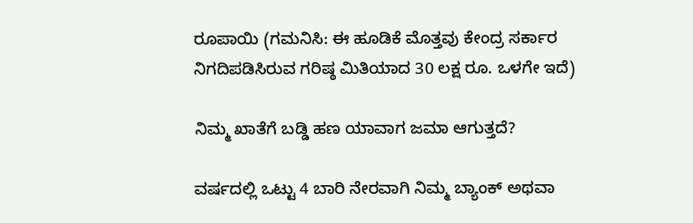ರೂಪಾಯಿ (ಗಮನಿಸಿ: ಈ ಹೂಡಿಕೆ ಮೊತ್ತವು ಕೇಂದ್ರ ಸರ್ಕಾರ ನಿಗದಿಪಡಿಸಿರುವ ಗರಿಷ್ಠ ಮಿತಿಯಾದ 30 ಲಕ್ಷ ರೂ. ಒಳಗೇ ಇದೆ)

ನಿಮ್ಮ ಖಾತೆಗೆ ಬಡ್ಡಿ ಹಣ ಯಾವಾಗ ಜಮಾ ಆಗುತ್ತದೆ?

ವರ್ಷದಲ್ಲಿ ಒಟ್ಟು 4 ಬಾರಿ ನೇರವಾಗಿ ನಿಮ್ಮ ಬ್ಯಾಂಕ್ ಅಥವಾ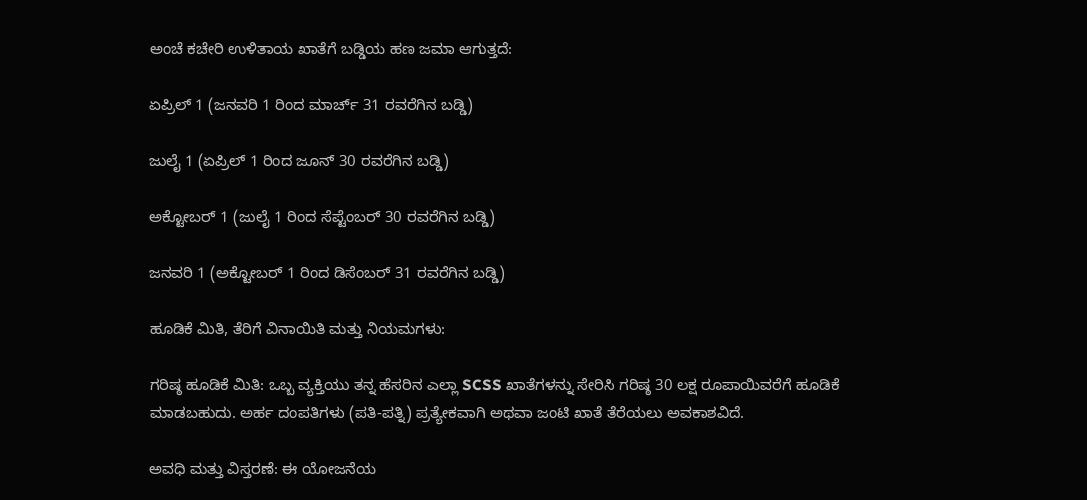ಅಂಚೆ ಕಚೇರಿ ಉಳಿತಾಯ ಖಾತೆಗೆ ಬಡ್ಡಿಯ ಹಣ ಜಮಾ ಆಗುತ್ತದೆ:

ಏಪ್ರಿಲ್ 1 (ಜನವರಿ 1 ರಿಂದ ಮಾರ್ಚ್ 31 ರವರೆಗಿನ ಬಡ್ಡಿ)

ಜುಲೈ 1 (ಏಪ್ರಿಲ್ 1 ರಿಂದ ಜೂನ್ 30 ರವರೆಗಿನ ಬಡ್ಡಿ)

ಅಕ್ಟೋಬರ್ 1 (ಜುಲೈ 1 ರಿಂದ ಸೆಪ್ಟೆಂಬರ್ 30 ರವರೆಗಿನ ಬಡ್ಡಿ)

ಜನವರಿ 1 (ಅಕ್ಟೋಬರ್ 1 ರಿಂದ ಡಿಸೆಂಬರ್ 31 ರವರೆಗಿನ ಬಡ್ಡಿ)

ಹೂಡಿಕೆ ಮಿತಿ, ತೆರಿಗೆ ವಿನಾಯಿತಿ ಮತ್ತು ನಿಯಮಗಳು:

ಗರಿಷ್ಠ ಹೂಡಿಕೆ ಮಿತಿ: ಒಬ್ಬ ವ್ಯಕ್ತಿಯು ತನ್ನ ಹೆಸರಿನ ಎಲ್ಲಾ SCSS ಖಾತೆಗಳನ್ನು ಸೇರಿಸಿ ಗರಿಷ್ಠ 30 ಲಕ್ಷ ರೂಪಾಯಿವರೆಗೆ ಹೂಡಿಕೆ ಮಾಡಬಹುದು. ಅರ್ಹ ದಂಪತಿಗಳು (ಪತಿ-ಪತ್ನಿ) ಪ್ರತ್ಯೇಕವಾಗಿ ಅಥವಾ ಜಂಟಿ ಖಾತೆ ತೆರೆಯಲು ಅವಕಾಶವಿದೆ.

ಅವಧಿ ಮತ್ತು ವಿಸ್ತರಣೆ: ಈ ಯೋಜನೆಯ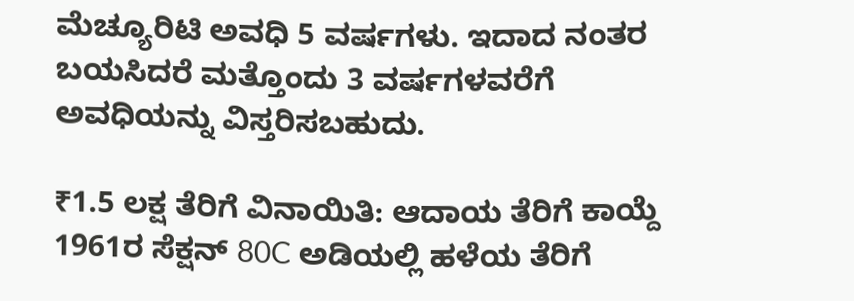ಮೆಚ್ಯೂರಿಟಿ ಅವಧಿ 5 ವರ್ಷಗಳು. ಇದಾದ ನಂತರ ಬಯಸಿದರೆ ಮತ್ತೊಂದು 3 ವರ್ಷಗಳವರೆಗೆ ಅವಧಿಯನ್ನು ವಿಸ್ತರಿಸಬಹುದು.

₹1.5 ಲಕ್ಷ ತೆರಿಗೆ ವಿನಾಯಿತಿ: ಆದಾಯ ತೆರಿಗೆ ಕಾಯ್ದೆ 1961ರ ಸೆಕ್ಷನ್ 80C ಅಡಿಯಲ್ಲಿ ಹಳೆಯ ತೆರಿಗೆ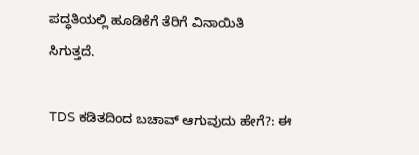ಪದ್ಧತಿಯಲ್ಲಿ ಹೂಡಿಕೆಗೆ ತೆರಿಗೆ ವಿನಾಯಿತಿ ಸಿಗುತ್ತದೆ.

TDS ಕಡಿತದಿಂದ ಬಚಾವ್ ಆಗುವುದು ಹೇಗೆ?: ಈ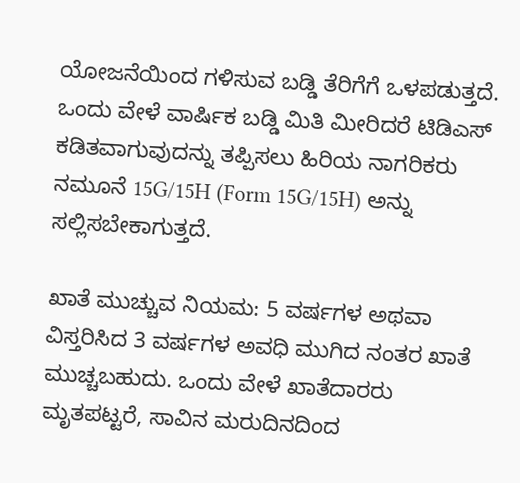ಯೋಜನೆಯಿಂದ ಗಳಿಸುವ ಬಡ್ಡಿ ತೆರಿಗೆಗೆ ಒಳಪಡುತ್ತದೆ. ಒಂದು ವೇಳೆ ವಾರ್ಷಿಕ ಬಡ್ಡಿ ಮಿತಿ ಮೀರಿದರೆ ಟಿಡಿಎಸ್ ಕಡಿತವಾಗುವುದನ್ನು ತಪ್ಪಿಸಲು ಹಿರಿಯ ನಾಗರಿಕರು ನಮೂನೆ 15G/15H (Form 15G/15H) ಅನ್ನು ಸಲ್ಲಿಸಬೇಕಾಗುತ್ತದೆ.

ಖಾತೆ ಮುಚ್ಚುವ ನಿಯಮ: 5 ವರ್ಷಗಳ ಅಥವಾ ವಿಸ್ತರಿಸಿದ 3 ವರ್ಷಗಳ ಅವಧಿ ಮುಗಿದ ನಂತರ ಖಾತೆ ಮುಚ್ಚಬಹುದು. ಒಂದು ವೇಳೆ ಖಾತೆದಾರರು ಮೃತಪಟ್ಟರೆ, ಸಾವಿನ ಮರುದಿನದಿಂದ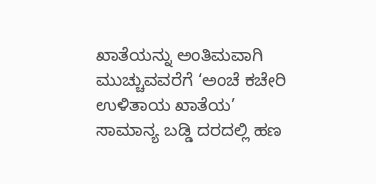ಖಾತೆಯನ್ನು ಅಂತಿಮವಾಗಿ ಮುಚ್ಚುವವರೆಗೆ ‘ಅಂಚೆ ಕಚೇರಿ ಉಳಿತಾಯ ಖಾತೆಯ’ ಸಾಮಾನ್ಯ ಬಡ್ಡಿ ದರದಲ್ಲಿ ಹಣ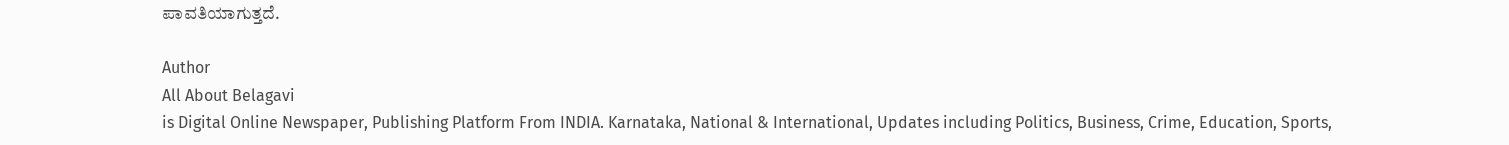ಪಾವತಿಯಾಗುತ್ತದೆ.

Author
All About Belagavi
is Digital Online Newspaper, Publishing Platform From INDIA. Karnataka, National & International, Updates including Politics, Business, Crime, Education, Sports,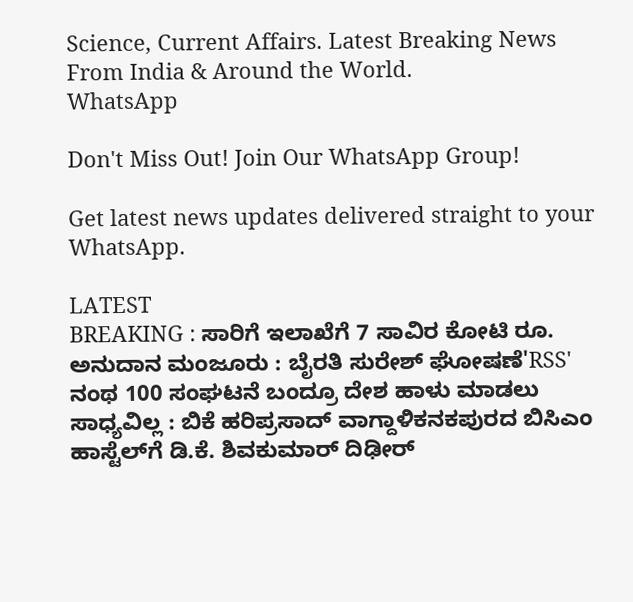Science, Current Affairs. Latest Breaking News From India & Around the World.
WhatsApp

Don't Miss Out! Join Our WhatsApp Group!

Get latest news updates delivered straight to your WhatsApp.

LATEST
BREAKING : ಸಾರಿಗೆ ಇಲಾಖೆಗೆ 7 ಸಾವಿರ ಕೋಟಿ ರೂ. ಅನುದಾನ ಮಂಜೂರು : ಬೈರತಿ ಸುರೇಶ್ ಘೋಷಣೆ'RSS' ನಂಥ 100 ಸಂಘಟನೆ ಬಂದ್ರೂ ದೇಶ ಹಾಳು ಮಾಡಲು ಸಾಧ್ಯವಿಲ್ಲ : ಬಿಕೆ ಹರಿಪ್ರಸಾದ್ ವಾಗ್ದಾಳಿಕನಕಪುರದ ಬಿಸಿಎಂ ಹಾಸ್ಟೆಲ್‌ಗೆ ಡಿ.ಕೆ. ಶಿವಕುಮಾರ್ ದಿಢೀರ್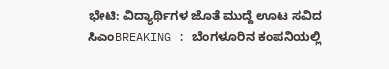ಭೇಟಿ: ವಿದ್ಯಾರ್ಥಿಗಳ ಜೊತೆ ಮುದ್ದೆ ಊಟ ಸವಿದ ಸಿಎಂBREAKING : ಬೆಂಗಳೂರಿನ ಕಂಪನಿಯಲ್ಲಿ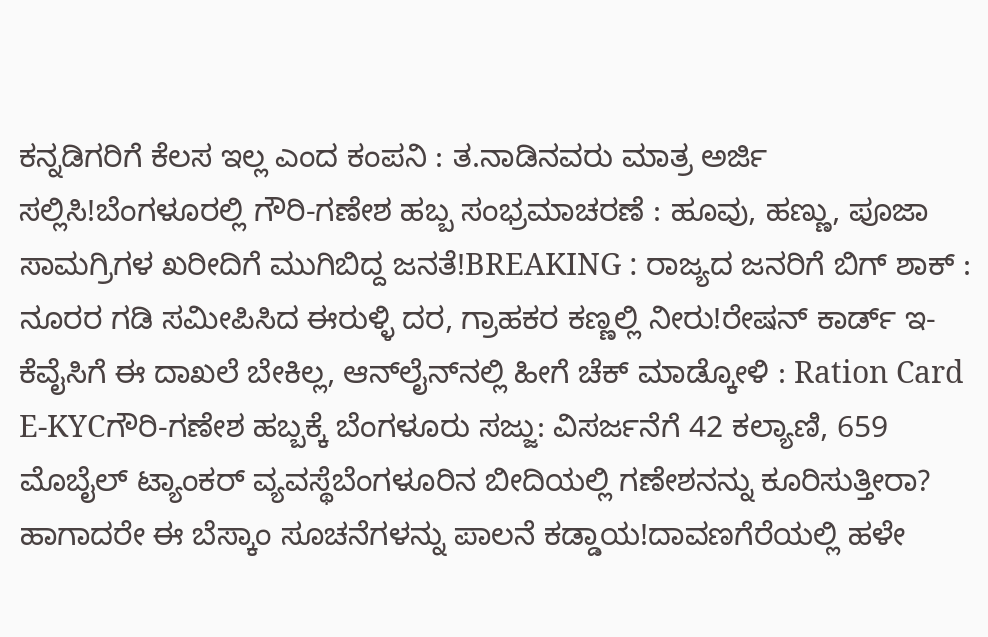ಕನ್ನಡಿಗರಿಗೆ ಕೆಲಸ ಇಲ್ಲ ಎಂದ ಕಂಪನಿ : ತ.ನಾಡಿನವರು ಮಾತ್ರ ಅರ್ಜಿ ಸಲ್ಲಿಸಿ!ಬೆಂಗಳೂರಲ್ಲಿ ಗೌರಿ-ಗಣೇಶ ಹಬ್ಬ ಸಂಭ್ರಮಾಚರಣೆ : ಹೂವು, ಹಣ್ಣು, ಪೂಜಾ ಸಾಮಗ್ರಿಗಳ ಖರೀದಿಗೆ ಮುಗಿಬಿದ್ದ ಜನತೆ!BREAKING : ರಾಜ್ಯದ ಜನರಿಗೆ ಬಿಗ್ ಶಾಕ್ : ನೂರರ ಗಡಿ ಸಮೀಪಿಸಿದ ಈರುಳ್ಳಿ ದರ, ಗ್ರಾಹಕರ ಕಣ್ಣಲ್ಲಿ ನೀರು!ರೇಷನ್‌ ಕಾರ್ಡ್‌ ಇ-ಕೆವೈಸಿಗೆ ಈ ದಾಖಲೆ ಬೇಕಿಲ್ಲ, ಆನ್‌ಲೈನ್‌ನಲ್ಲಿ ಹೀಗೆ ಚೆಕ್‌ ಮಾಡ್ಕೋಳಿ : Ration Card E-KYCಗೌರಿ-ಗಣೇಶ ಹಬ್ಬಕ್ಕೆ ಬೆಂಗಳೂರು ಸಜ್ಜು: ವಿಸರ್ಜನೆಗೆ 42 ಕಲ್ಯಾಣಿ, 659 ಮೊಬೈಲ್ ಟ್ಯಾಂಕರ್ ವ್ಯವಸ್ಥೆಬೆಂಗಳೂರಿನ ಬೀದಿಯಲ್ಲಿ ಗಣೇಶನನ್ನು ಕೂರಿಸುತ್ತೀರಾ? ಹಾಗಾದರೇ ಈ ಬೆಸ್ಕಾಂ ಸೂಚನೆಗಳನ್ನು ಪಾಲನೆ ಕಡ್ಡಾಯ!ದಾವಣಗೆರೆಯಲ್ಲಿ ಹಳೇ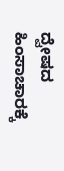ದ್ವೇಷದ ಹಿಂಸಾಚಾರಕ್ಕೆ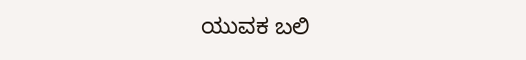ಯುವಕ ಬಲಿ